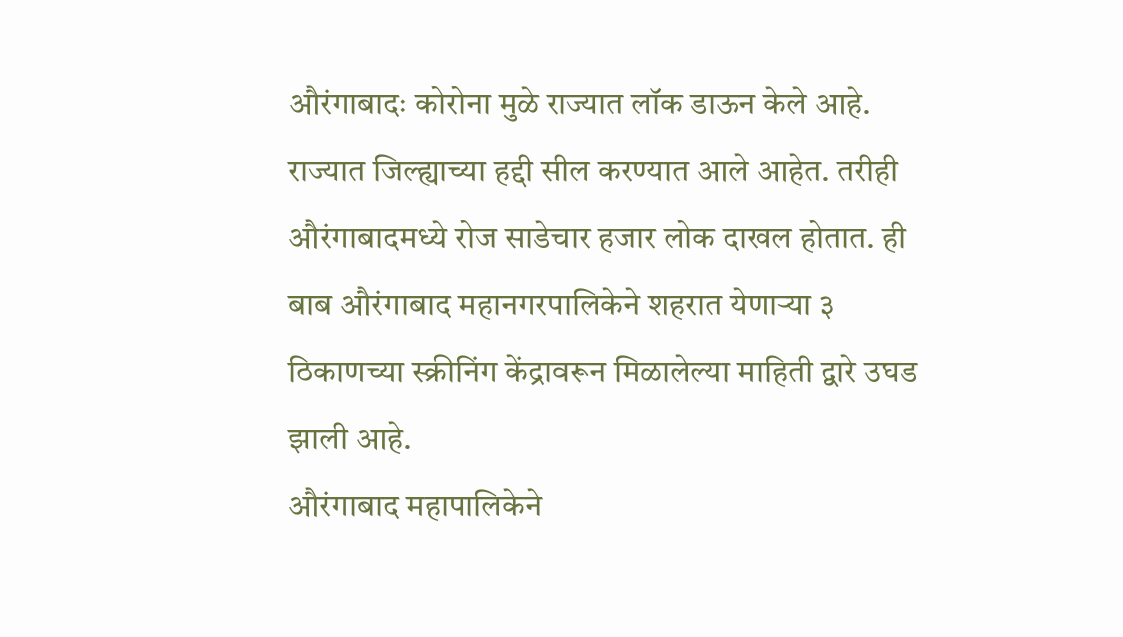औरंगाबादः कोरोना मुळे राज्यात लॉक डाऊन केले आहे. राज्यात जिल्ह्याच्या हद्दी सील करण्यात आले आहेत. तरीही औरंगाबादमध्ये रोज साडेचार हजार लोक दाखल होतात. ही बाब औरंगाबाद महानगरपालिकेने शहरात येणाऱ्या ३ ठिकाणच्या स्क्रीनिंग केंद्रावरून मिळालेल्या माहिती द्वारे उघड झाली आहे.
औरंगाबाद महापालिकेने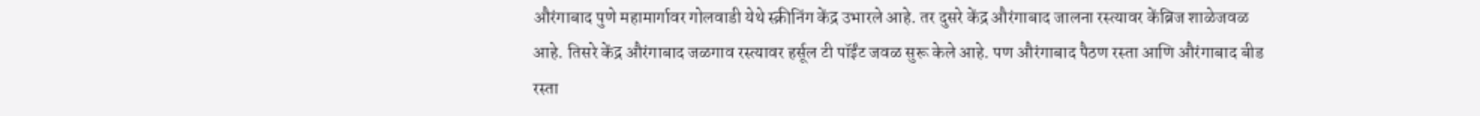औरंगाबाद पुणे महामार्गावर गोलवाडी येथे स्क्रीनिंग केंद्र उभारले आहे. तर दुसरे केंद्र औरंगाबाद जालना रस्त्यावर केंब्रिज शाळेजवळ आहे. तिसरे केंद्र औरंगाबाद जळगाव रस्त्यावर हर्सूल टी पॉईंट जवळ सुरू केले आहे. पण औरंगाबाद पैठण रस्ता आणि औरंगाबाद बीड रस्ता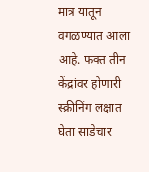मात्र यातून वगळण्यात आला आहे. फक्त तीन केंद्रांवर होणारी स्क्रीनिंग लक्षात घेता साडेचार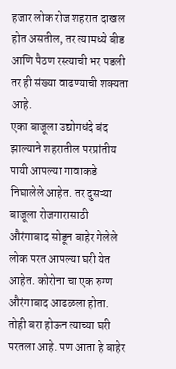हजार लोक रोज शहरात दाखल होत असतील, तर त्यामध्ये बीड आणि पैठण रस्त्याची भर पडली तर ही संख्या वाढण्याची शक्यता आहे.
एका बाजूला उद्योगधंदे बंद झाल्याने शहरातील परप्रांतीय पायी आपल्या गावाकडे निघालेले आहेत. तर दुसऱ्या बाजूला रोजगारासाठी औरंगाबाद सोडून बाहेर गेलेले लोक परत आपल्या घरी येत आहेत. कोरोना चा एक रुग्ण औरंगाबाद आढळला होता. तोही बरा होऊन त्याच्या घरी परतला आहे. पण आता हे बाहेर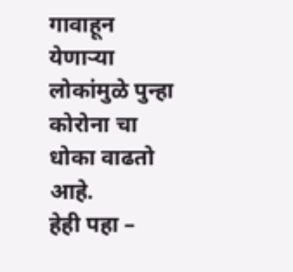गावाहून येणाऱ्या लोकांमुळे पुन्हा कोरोना चा धोका वाढतो आहे.
हेही पहा –